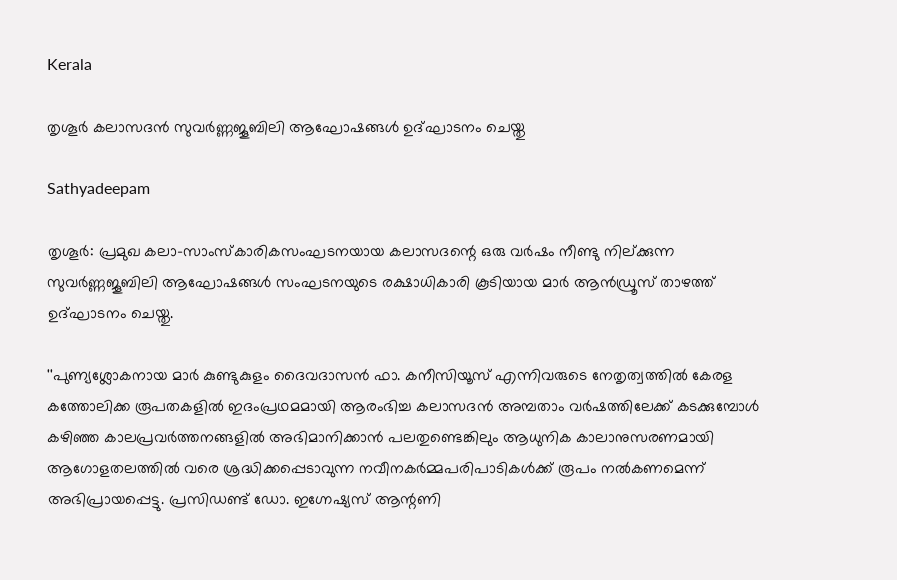Kerala

തൃശൂര്‍ കലാസദന്‍ സുവര്‍ണ്ണജൂബിലി ആഘോഷങ്ങള്‍ ഉദ്ഘാടനം ചെയ്തു

Sathyadeepam

തൃശൂര്‍: പ്രമുഖ കലാ-സാംസ്‌കാരികസംഘടനയായ കലാസദന്റെ ഒരു വര്‍ഷം നീണ്ടു നില്ക്കുന്ന സുവര്‍ണ്ണജൂബിലി ആഘോഷങ്ങള്‍ സംഘടനയുടെ രക്ഷാധികാരി കൂടിയായ മാര്‍ ആന്‍ഡ്രൂസ് താഴത്ത് ഉദ്ഘാടനം ചെയ്തു.

''പുണ്യശ്ലോകനായ മാര്‍ കുണ്ടുകുളം ദൈവദാസന്‍ ഫാ. കനീസിയൂസ് എന്നിവരുടെ നേതൃത്വത്തില്‍ കേരള കത്തോലിക്ക രൂപതകളില്‍ ഇദംപ്രഥമമായി ആരംഭിച്ച കലാസദന്‍ അമ്പതാം വര്‍ഷത്തിലേക്ക് കടക്കുമ്പോള്‍ കഴിഞ്ഞ കാലപ്രവര്‍ത്തനങ്ങളില്‍ അഭിമാനിക്കാന്‍ പലതുണ്ടെങ്കിലും ആധുനിക കാലാനുസരണമായി ആഗോളതലത്തില്‍ വരെ ശ്രദ്ധിക്കപ്പെടാവുന്ന നവീനകര്‍മ്മപരിപാടികള്‍ക്ക് രൂപം നല്‍കണമെന്ന് അഭിപ്രായപ്പെട്ടു. പ്രസിഡണ്ട് ഡോ. ഇഗ്നേഷ്യസ് ആന്റണി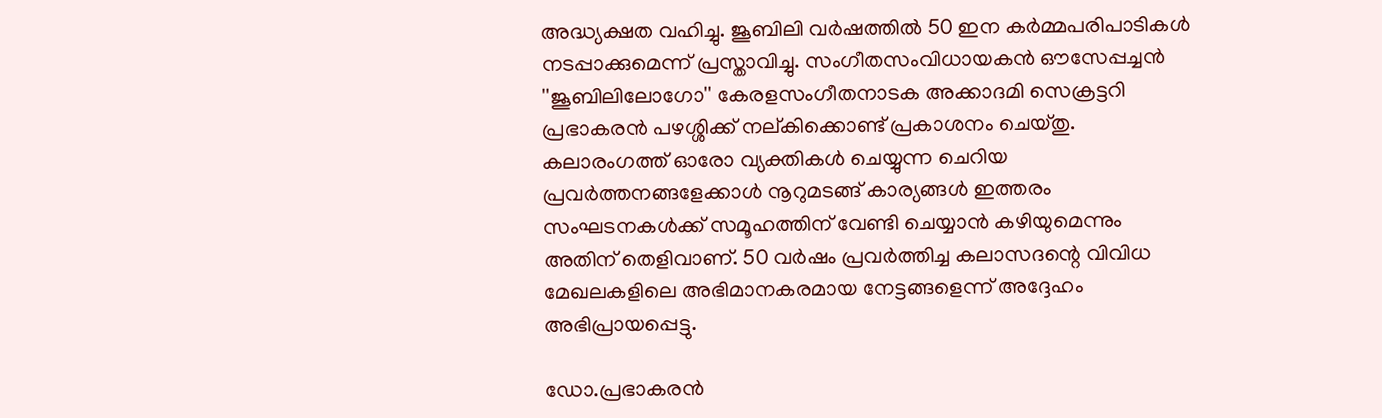അദ്ധ്യക്ഷത വഹിച്ചു. ജൂബിലി വര്‍ഷത്തില്‍ 50 ഇന കര്‍മ്മപരിപാടികള്‍ നടപ്പാക്കുമെന്ന് പ്രസ്താവിച്ചു. സംഗീതസംവിധായകന്‍ ഔസേപ്പച്ചന്‍ ''ജൂബിലിലോഗോ'' കേരളസംഗീതനാടക അക്കാദമി സെക്രട്ടറി പ്രഭാകരന്‍ പഴശ്ശിക്ക് നല്കിക്കൊണ്ട് പ്രകാശനം ചെയ്തു. കലാരംഗത്ത് ഓരോ വ്യക്തികള്‍ ചെയ്യുന്ന ചെറിയ പ്രവര്‍ത്തനങ്ങളേക്കാള്‍ നൂറുമടങ്ങ് കാര്യങ്ങള്‍ ഇത്തരം സംഘടനകള്‍ക്ക് സമൂഹത്തിന് വേണ്ടി ചെയ്യാന്‍ കഴിയുമെന്നും അതിന് തെളിവാണ്. 50 വര്‍ഷം പ്രവര്‍ത്തിച്ച കലാസദന്റെ വിവിധ മേഖലകളിലെ അഭിമാനകരമായ നേട്ടങ്ങളെന്ന് അദ്ദേഹം അഭിപ്രായപ്പെട്ടു.

ഡോ.പ്രഭാകരന്‍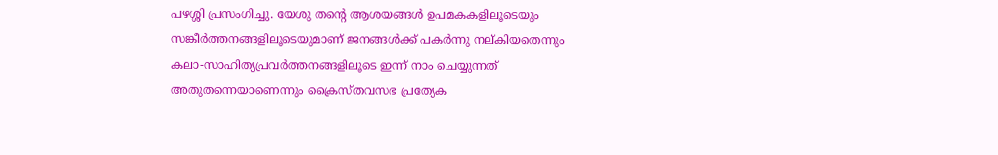പഴശ്ശി പ്രസംഗിച്ചു. യേശു തന്റെ ആശയങ്ങള്‍ ഉപമകകളിലൂടെയും സങ്കീര്‍ത്തനങ്ങളിലൂടെയുമാണ് ജനങ്ങള്‍ക്ക് പകര്‍ന്നു നല്കിയതെന്നും കലാ-സാഹിത്യപ്രവര്‍ത്തനങ്ങളിലൂടെ ഇന്ന് നാം ചെയ്യുന്നത് അതുതന്നെയാണെന്നും ക്രൈസ്തവസഭ പ്രത്യേക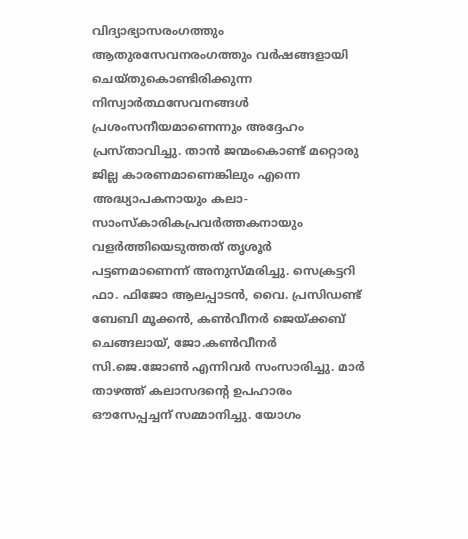വിദ്യാഭ്യാസരംഗത്തും ആതുരസേവനരംഗത്തും വര്‍ഷങ്ങളായി ചെയ്തുകൊണ്ടിരിക്കുന്ന നിസ്വാര്‍ത്ഥസേവനങ്ങള്‍ പ്രശംസനീയമാണെന്നും അദ്ദേഹം പ്രസ്താവിച്ചു. താന്‍ ജന്മംകൊണ്ട് മറ്റൊരു ജില്ല കാരണമാണെങ്കിലും എന്നെ അദ്ധ്യാപകനായും കലാ-സാംസ്‌കാരികപ്രവര്‍ത്തകനായും വളര്‍ത്തിയെടുത്തത് തൃശൂര്‍ പട്ടണമാണെന്ന് അനുസ്മരിച്ചു. സെക്രട്ടറി ഫാ. ഫിജോ ആലപ്പാടന്‍, വൈ. പ്രസിഡണ്ട് ബേബി മൂക്കന്‍, കണ്‍വീനര്‍ ജെയ്ക്കബ് ചെങ്ങലായ്, ജോ.കണ്‍വീനര്‍ സി.ജെ.ജോണ്‍ എന്നിവര്‍ സംസാരിച്ചു. മാര്‍ താഴത്ത് കലാസദന്റെ ഉപഹാരം ഔസേപ്പച്ചന് സമ്മാനിച്ചു. യോഗം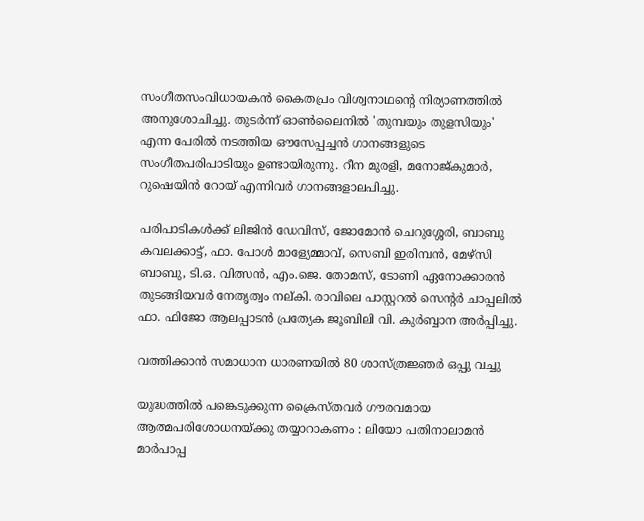സംഗീതസംവിധായകന്‍ കൈതപ്രം വിശ്വനാഥന്റെ നിര്യാണത്തില്‍ അനുശോചിച്ചു. തുടര്‍ന്ന് ഓണ്‍ലൈനില്‍ 'തുമ്പയും തുളസിയും' എന്ന പേരില്‍ നടത്തിയ ഔസേപ്പച്ചന്‍ ഗാനങ്ങളുടെ സംഗീതപരിപാടിയും ഉണ്ടായിരുന്നു. റീന മുരളി, മനോജ്കുമാര്‍, റുഷെയിന്‍ റോയ് എന്നിവര്‍ ഗാനങ്ങളാലപിച്ചു.

പരിപാടികള്‍ക്ക് ലിജിന്‍ ഡേവിസ്, ജോമോന്‍ ചെറുശ്ശേരി, ബാബു കവലക്കാട്ട്, ഫാ. പോള്‍ മാള്യേമ്മാവ്, സെബി ഇരിമ്പന്‍, മേഴ്‌സി ബാബു, ടി.ഒ. വിത്സന്‍, എം.ജെ. തോമസ്, ടോണി ഏനോക്കാരന്‍ തുടങ്ങിയവര്‍ നേതൃത്വം നല്കി. രാവിലെ പാസ്റ്ററല്‍ സെന്റര്‍ ചാപ്പലില്‍ ഫാ. ഫിജോ ആലപ്പാടന്‍ പ്രത്യേക ജൂബിലി വി. കുര്‍ബ്ബാന അര്‍പ്പിച്ചു.

വത്തിക്കാന്‍ സമാധാന ധാരണയില്‍ 80 ശാസ്ത്രജ്ഞര്‍ ഒപ്പു വച്ചു

യുദ്ധത്തില്‍ പങ്കെടുക്കുന്ന ക്രൈസ്തവര്‍ ഗൗരവമായ ആത്മപരിശോധനയ്ക്കു തയ്യാറാകണം : ലിയോ പതിനാലാമന്‍ മാര്‍പാപ്പ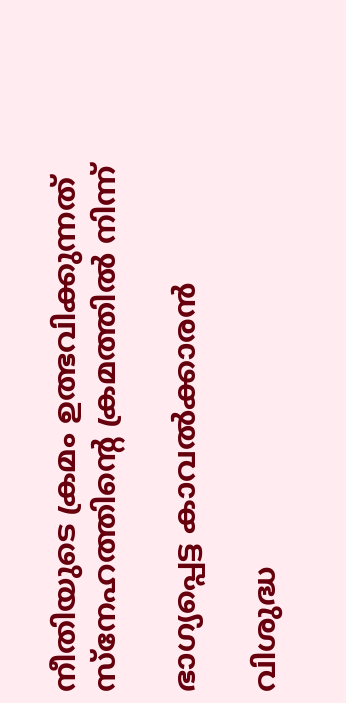നീതിയുടെ ക്രമം ഉത്ഭവിക്കുന്നത് സ്‌നേഹത്തിന്റെ ക്രമത്തില്‍ നിന്ന്

ഭാഗ്യപ്പെട്ട കാവല്‍ക്കാരന്‍

വിശുദ്ധ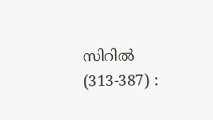സിറില്‍ (313-387) :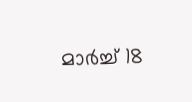മാര്‍ച്ച് 18